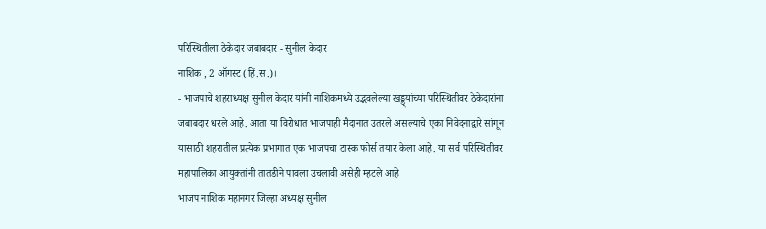परिस्थितीला ठेकेदार जबाबदार - सुनील केदार
नाशिक , 2 ऑगस्ट (हिं.स.)।
- भाजपाचे शहराध्यक्ष सुनील केदार यांनी नाशिकमध्ये उद्भवलेल्या खड्ड्यांच्या परिस्थितीवर ठेकेदारांना जबाबदार धरले आहे. आता या विरोधात भाजपाही मैदानात उतरले असल्याचे एका निवेदनाद्वारे सांगून यासाठी शहरातील प्रत्येक प्रभागात एक भाजपचा टास्क फोर्स तयार केला आहे. या सर्व परिस्थितीवर महापालिका आयुक्तांनी तातडीने पावला उचलावी असेही म्हटले आहे
भाजप नाशिक महानगर जिल्हा अध्यक्ष सुनील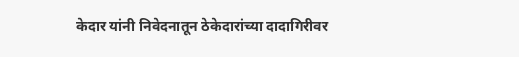केदार यांनी निवेदनातून ठेकेदारांच्या दादागिरीवर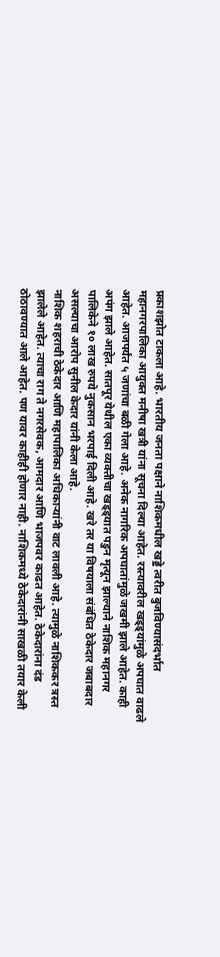प्रकाशझोत टाकला आहे. भारतीय जनता पक्षाने नाशिकमधील खड्डे त्वरीत बुजविण्यासंदर्भात महानगरपालिका आयुक्त मनीषा खत्री यांना सूचना दिल्या आहेत. रस्त्यावरील खड्ड्यांमुळे अपघात वाढले आहेत. आजपर्यंत ५ जणांचा बळी गेला आहे. अनेक नागरिक अपघातांमुळे जखमी झाले आहेत. काही अपंग झाले आहेत. सातपूर येथील एका व्यक्तीचा खड्ड्यात पडुन मृत्यून झाल्याने नाशिक महानगर पालिकेने १० लाख रुपये नुकसान भरपाई दिली आहे. खरे तर या विषयाला संबंधित ठेकेदार जबाबदार असल्याचा आरोप सुनील केदार यांनी केला आहे.
नाशिक शहराची ठेकेदार आणि महापालिका अधिकाऱ्यांनी वाट लावली आहे. त्यामुळे नाशिककर त्रस्त झालेले आहेत. त्याचा राग ते नगरसेवक, आमदार आणि भाजपवर काढत आहेत. ठेकेदारांना दंड ठोठावण्यात आले आहेत. पण यावर काहीही होणार नाही. नाशिकमध्ये ठेकेदारांनी साखळी तयार केली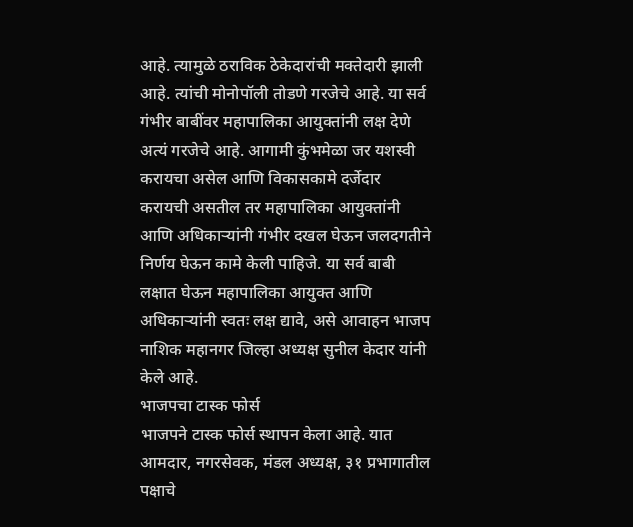आहे. त्यामुळे ठराविक ठेकेदारांची मक्तेदारी झाली आहे. त्यांची मोनोपॉली तोडणे गरजेचे आहे. या सर्व गंभीर बाबींवर महापालिका आयुक्तांनी लक्ष देणे अत्यं गरजेचे आहे. आगामी कुंभमेळा जर यशस्वी करायचा असेल आणि विकासकामे दर्जेदार करायची असतील तर महापालिका आयुक्तांनी आणि अधिकाऱ्यांनी गंभीर दखल घेऊन जलदगतीने निर्णय घेऊन कामे केली पाहिजे. या सर्व बाबी लक्षात घेऊन महापालिका आयुक्त आणि अधिकाऱ्यांनी स्वतः लक्ष द्यावे, असे आवाहन भाजप नाशिक महानगर जिल्हा अध्यक्ष सुनील केदार यांनी केले आहे.
भाजपचा टास्क फोर्स
भाजपने टास्क फोर्स स्थापन केला आहे. यात आमदार, नगरसेवक, मंडल अध्यक्ष, ३१ प्रभागातील पक्षाचे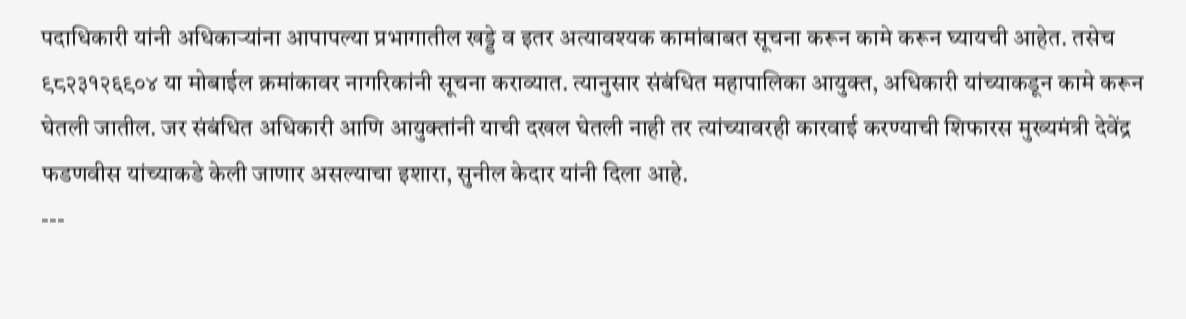पदाधिकारी यांनी अधिकाऱ्यांना आपापल्या प्रभागातील खड्डे व इतर अत्यावश्यक कामांबाबत सूचना करून कामे करून घ्यायची आहेत. तसेच ९८२३१२६९०४ या मोबाईल क्रमांकावर नागरिकांनी सूचना कराव्यात. त्यानुसार संबंधित महापालिका आयुक्त, अधिकारी यांच्याकडून कामे करून घेतली जातील. जर संबंधित अधिकारी आणि आयुक्तांनी याची दखल घेतली नाही तर त्यांच्यावरही कारवाई करण्याची शिफारस मुख्यमंत्री देवेंद्र फडणवीस यांच्याकडे केली जाणार असल्याचा इशारा, सुनील केदार यांनी दिला आहे.
---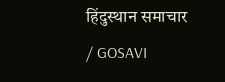हिंदुस्थान समाचार / GOSAVI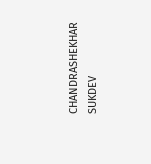CHANDRASHEKHAR SUKDEV